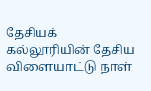தேசியக் கல்லூரியின் தேசிய விளையாட்டு நாள்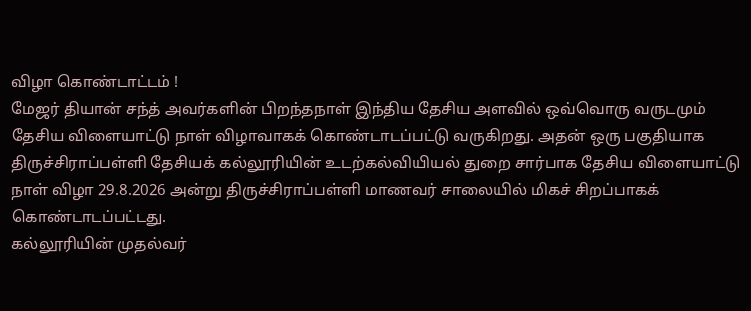விழா கொண்டாட்டம் !
மேஜர் தியான் சந்த் அவர்களின் பிறந்தநாள் இந்திய தேசிய அளவில் ஒவ்வொரு வருடமும் தேசிய விளையாட்டு நாள் விழாவாகக் கொண்டாடப்பட்டு வருகிறது. அதன் ஒரு பகுதியாக திருச்சிராப்பள்ளி தேசியக் கல்லூரியின் உடற்கல்வியியல் துறை சார்பாக தேசிய விளையாட்டு நாள் விழா 29.8.2026 அன்று திருச்சிராப்பள்ளி மாணவர் சாலையில் மிகச் சிறப்பாகக் கொண்டாடப்பட்டது.
கல்லூரியின் முதல்வர்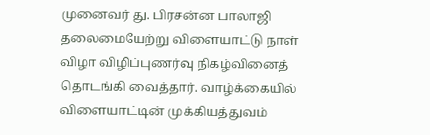முனைவர் து. பிரசன்ன பாலாஜி தலைமையேற்று விளையாட்டு நாள் விழா விழிப்புணர்வு நிகழ்வினைத் தொடங்கி வைத்தார். வாழ்க்கையில் விளையாட்டின் முக்கியத்துவம்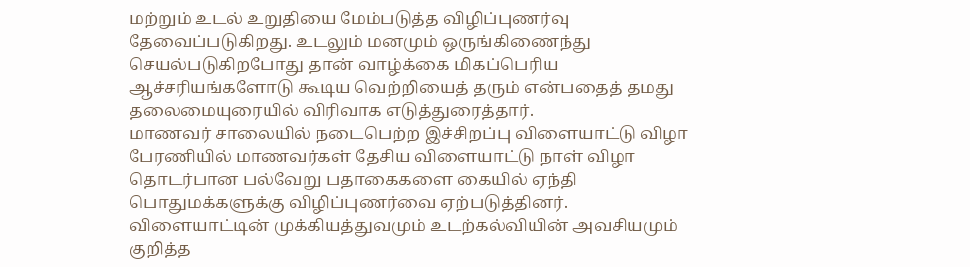மற்றும் உடல் உறுதியை மேம்படுத்த விழிப்புணர்வு தேவைப்படுகிறது. உடலும் மனமும் ஒருங்கிணைந்து செயல்படுகிறபோது தான் வாழ்க்கை மிகப்பெரிய ஆச்சரியங்களோடு கூடிய வெற்றியைத் தரும் என்பதைத் தமது தலைமையுரையில் விரிவாக எடுத்துரைத்தார்.
மாணவர் சாலையில் நடைபெற்ற இச்சிறப்பு விளையாட்டு விழா பேரணியில் மாணவர்கள் தேசிய விளையாட்டு நாள் விழா தொடர்பான பல்வேறு பதாகைகளை கையில் ஏந்தி பொதுமக்களுக்கு விழிப்புணர்வை ஏற்படுத்தினர். விளையாட்டின் முக்கியத்துவமும் உடற்கல்வியின் அவசியமும் குறித்த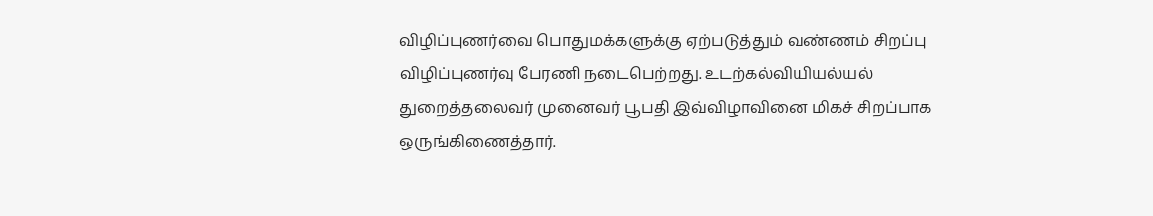விழிப்புணர்வை பொதுமக்களுக்கு ஏற்படுத்தும் வண்ணம் சிறப்பு விழிப்புணர்வு பேரணி நடைபெற்றது. உடற்கல்வியியல்யல் துறைத்தலைவர் முனைவர் பூபதி இவ்விழாவினை மிகச் சிறப்பாக ஒருங்கிணைத்தார்.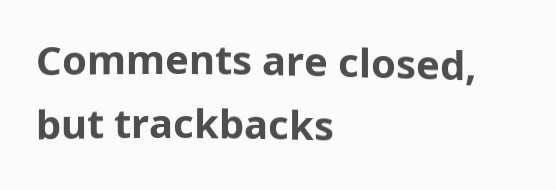Comments are closed, but trackbacks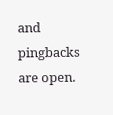and pingbacks are open.